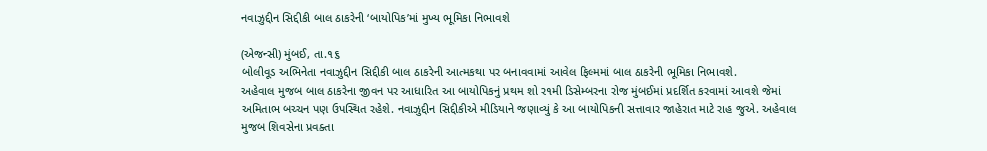નવાઝુદ્દીન સિદ્દીકી બાલ ઠાકરેની ‘બાયોપિક’માં મુખ્ય ભૂમિકા નિભાવશે

(એજન્સી) મુંબઈ, તા.૧૬
બોલીવૂડ અભિનેતા નવાઝુદ્દીન સિદ્દીકી બાલ ઠાકરેની આત્મકથા પર બનાવવામાં આવેલ ફિલ્મમાં બાલ ઠાકરેની ભૂમિકા નિભાવશે.
અહેવાલ મુજબ બાલ ઠાકરેના જીવન પર આધારિત આ બાયોપિકનું પ્રથમ શો ર૧મી ડિસેમ્બરના રોજ મુંબઈમાં પ્રદર્શિત કરવામાં આવશે જેમાં અમિતાભ બચ્ચન પણ ઉપસ્થિત રહેશે. નવાઝુદ્દીન સિદ્દીકીએ મીડિયાને જણાવ્યું કે આ બાયોપિકની સત્તાવાર જાહેરાત માટે રાહ જુએ. અહેવાલ મુજબ શિવસેના પ્રવક્તા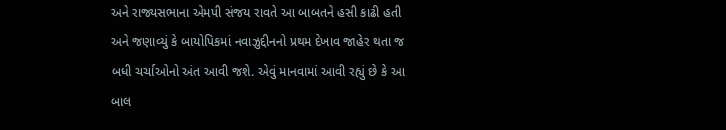અને રાજ્યસભાના એમપી સંજય રાવતે આ બાબતને હસી કાઢી હતી અને જણાવ્યું કે બાયોપિકમાં નવાઝુદ્દીનનો પ્રથમ દેખાવ જાહેર થતા જ બધી ચર્ચાઓનો અંત આવી જશે. એવું માનવામાં આવી રહ્યું છે કે આ બાલ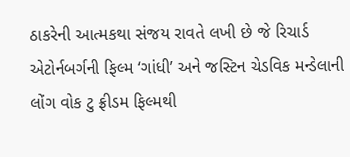ઠાકરેની આત્મકથા સંજય રાવતે લખી છે જે રિચાર્ડ એટોર્નબર્ગની ફિલ્મ ‘ગાંધી’ અને જસ્ટિન ચેડવિક મન્ડેલાની લોંગ વોક ટુ ફ્રીડમ ફિલ્મથી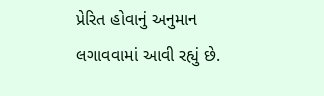પ્રેરિત હોવાનું અનુમાન લગાવવામાં આવી રહ્યું છે.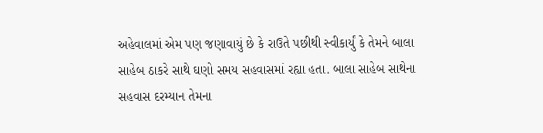અહેવાલમાં એમ પણ જણાવાયું છે કે રાઉતે પછીથી સ્વીકાર્યું કે તેમને બાલા સાહેબ ઠાકરે સાથે ઘણો સમય સહવાસમાં રહ્યા હતા. બાલા સાહેબ સાથેના સહવાસ દરમ્યાન તેમના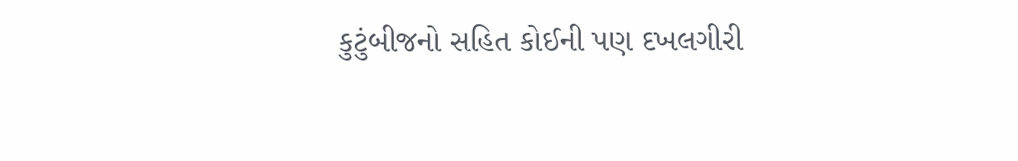કુટુંબીજનો સહિત કોઈની પણ દખલગીરી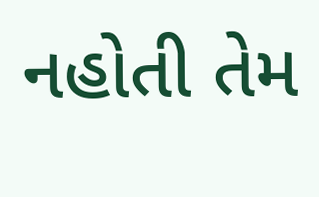નહોતી તેમ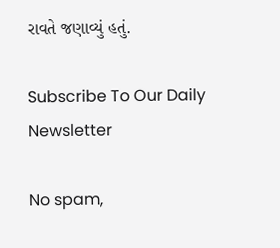રાવતે જણાવ્યું હતું.

Subscribe To Our Daily Newsletter

No spam,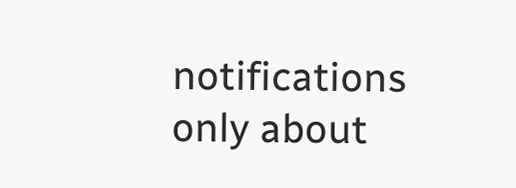notifications only about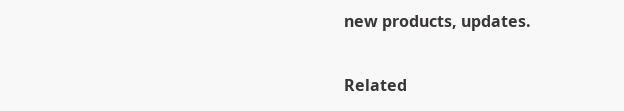new products, updates.

Related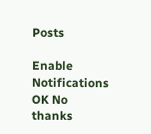Posts

Enable Notifications OK No thanks